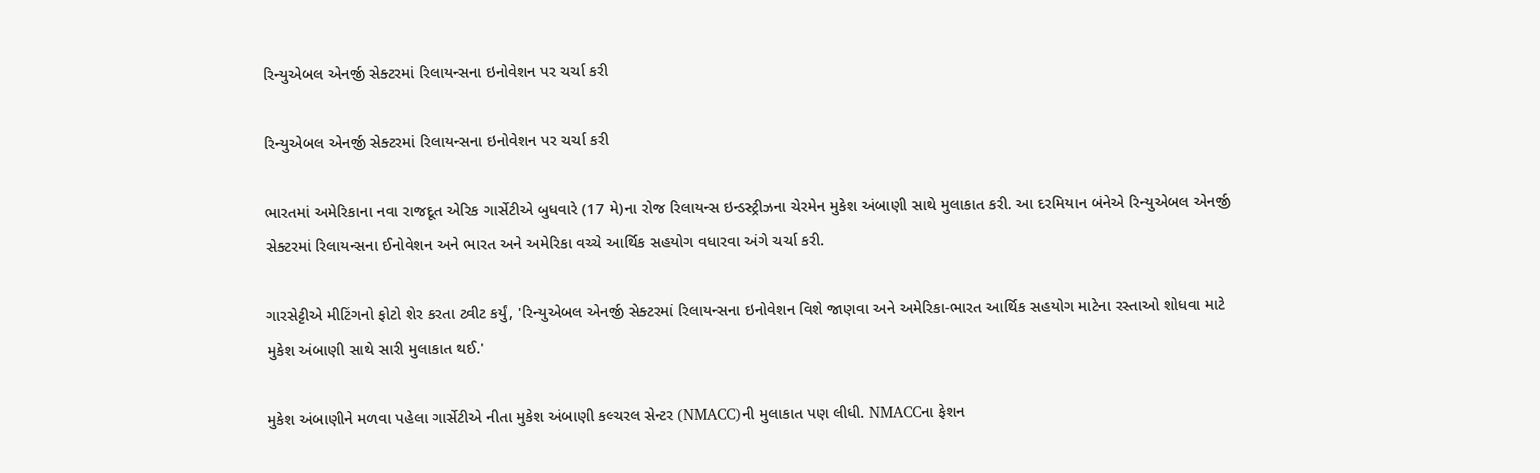રિન્યુએબલ એનર્જી સેક્ટરમાં રિલાયન્સના ઇનોવેશન પર ચર્ચા કરી

રિન્યુએબલ એનર્જી સેક્ટરમાં રિલાયન્સના ઇનોવેશન પર ચર્ચા કરી

ભારતમાં અમેરિકાના નવા રાજદૂત એરિક ગાર્સેટીએ બુધવારે (17 મે)ના રોજ રિલાયન્સ ઇન્ડસ્ટ્રીઝના ચેરમેન મુકેશ અંબાણી સાથે મુલાકાત કરી. આ દરમિયાન બંનેએ રિન્યુએબલ એનર્જી સેક્ટરમાં રિલાયન્સના ઈનોવેશન અને ભારત અને અમેરિકા વચ્ચે આર્થિક સહયોગ વધારવા અંગે ચર્ચા કરી.

ગારસેટ્ટીએ મીટિંગનો ફોટો શેર કરતા ટ્વીટ કર્યું, 'રિન્યુએબલ એનર્જી સેક્ટરમાં રિલાયન્સના ઇનોવેશન વિશે જાણવા અને અમેરિકા-ભારત આર્થિક સહયોગ માટેના રસ્તાઓ શોધવા માટે મુકેશ અંબાણી સાથે સારી મુલાકાત થઈ.'

મુકેશ અંબાણીને મળવા પહેલા ગાર્સેટીએ નીતા મુકેશ અંબાણી કલ્ચરલ સેન્ટર (NMACC)ની મુલાકાત પણ લીધી. NMACCના ફેશન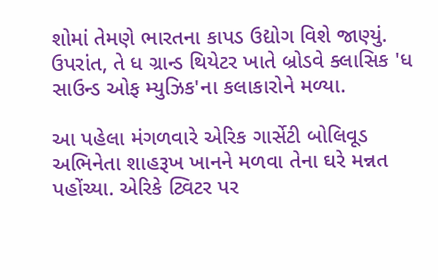શોમાં તેમણે ભારતના કાપડ ઉદ્યોગ વિશે જાણ્યું. ઉપરાંત, તે ધ ગ્રાન્ડ થિયેટર ખાતે બ્રોડવે ક્લાસિક 'ધ સાઉન્ડ ઓફ મ્યુઝિક'ના કલાકારોને મળ્યા.

આ પહેલા મંગળવારે એરિક ગાર્સેટી બોલિવૂડ અભિનેતા શાહરૂખ ખાનને મળવા તેના ઘરે મન્નત પહોંચ્યા. એરિકે ટ્વિટર પર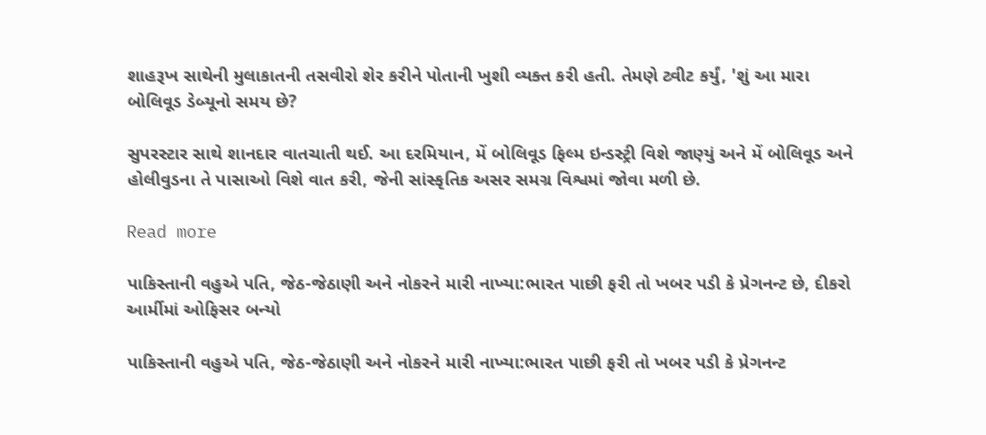શાહરૂખ સાથેની મુલાકાતની તસવીરો શેર કરીને પોતાની ખુશી વ્યક્ત કરી હતી. તેમણે ટ્વીટ કર્યું, 'શું આ મારા બોલિવૂડ ડેબ્યૂનો સમય છે?

સુપરસ્ટાર સાથે શાનદાર વાતચાતી થઈ. આ દરમિયાન, મેં બોલિવૂડ ફિલ્મ ઇન્ડસ્ટ્રી વિશે જાણ્યું અને મેં બોલિવૂડ અને હોલીવુડના તે પાસાઓ વિશે વાત કરી, જેની સાંસ્કૃતિક અસર સમગ્ર વિશ્વમાં જોવા મળી છે.

Read more

પાકિસ્તાની વહુએ પતિ, જેઠ-જેઠાણી અને નોકરને મારી નાખ્યા:ભારત પાછી ફરી તો ખબર પડી કે પ્રેગનન્ટ છે, દીકરો આર્મીમાં ઓફિસર બન્યો

પાકિસ્તાની વહુએ પતિ, જેઠ-જેઠાણી અને નોકરને મારી નાખ્યા:ભારત પાછી ફરી તો ખબર પડી કે પ્રેગનન્ટ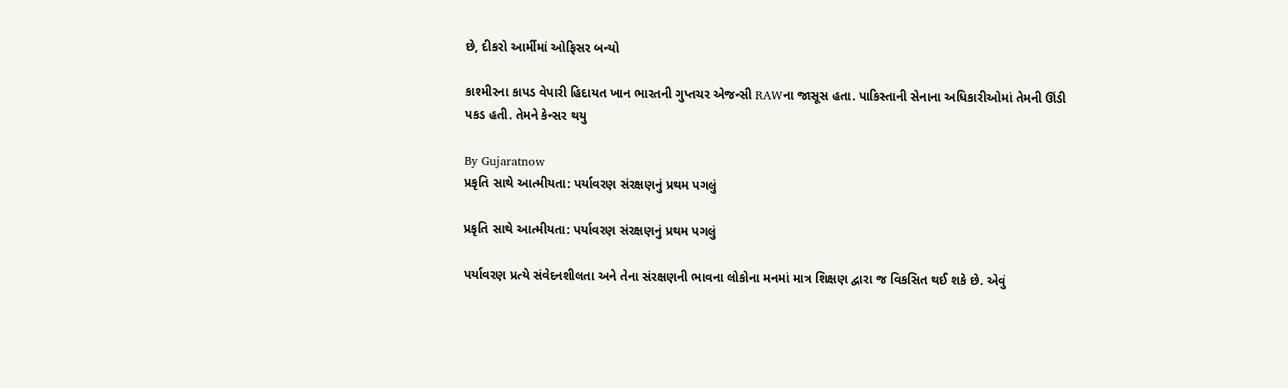છે, દીકરો આર્મીમાં ઓફિસર બન્યો

કાશ્મીરના કાપડ વેપારી હિદાયત ખાન ભારતની ગુપ્તચર એજન્સી RAWના જાસૂસ હતા. પાકિસ્તાની સેનાના અધિકારીઓમાં તેમની ઊંડી પકડ હતી. તેમને કેન્સર થયુ

By Gujaratnow
પ્રકૃતિ સાથે આત્મીયતા: પર્યાવરણ સંરક્ષણનું પ્રથમ પગલું

પ્રકૃતિ સાથે આત્મીયતા: પર્યાવરણ સંરક્ષણનું પ્રથમ પગલું

પર્યાવરણ પ્રત્યે સંવેદનશીલતા અને તેના સંરક્ષણની ભાવના લોકોના મનમાં માત્ર શિક્ષણ દ્વારા જ વિકસિત થઈ શકે છે. એવું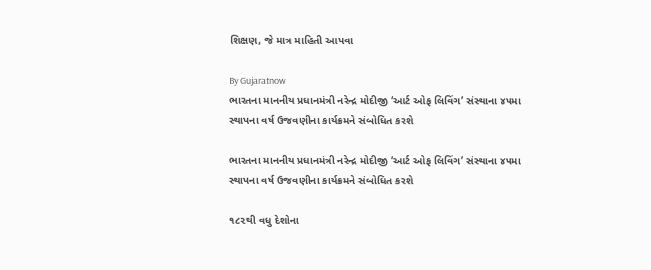શિક્ષણ, જે માત્ર માહિતી આપવા

By Gujaratnow
ભારતના માનનીય પ્રધાનમંત્રી નરેન્દ્ર મોદીજી ‘આર્ટ ઓફ લિવિંગ’ સંસ્થાના ૪૫મા સ્થાપના વર્ષ ઉજવણીના કાર્યક્રમને સંબોધિત કરશે

ભારતના માનનીય પ્રધાનમંત્રી નરેન્દ્ર મોદીજી ‘આર્ટ ઓફ લિવિંગ’ સંસ્થાના ૪૫મા સ્થાપના વર્ષ ઉજવણીના કાર્યક્રમને સંબોધિત કરશે

૧૮૨થી વધુ દેશોના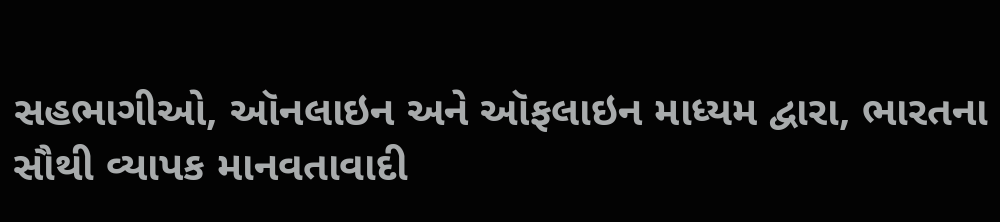સહભાગીઓ, ઑનલાઇન અને ઑફલાઇન માધ્યમ દ્વારા, ભારતના સૌથી વ્યાપક માનવતાવાદી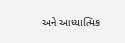અને આધ્યાત્મિક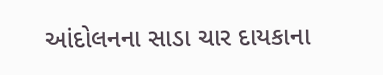આંદોલનના સાડા ચાર દાયકાના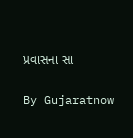પ્રવાસના સા

By Gujaratnow